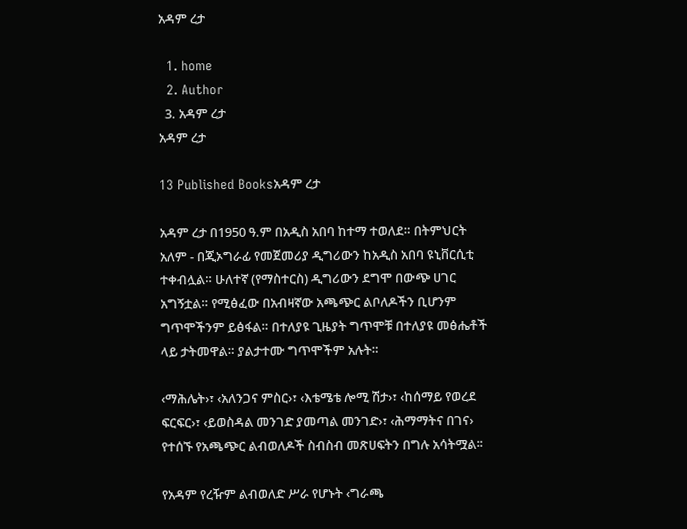አዳም ረታ

  1. home
  2. Author
  3. አዳም ረታ
አዳም ረታ

13 Published Booksአዳም ረታ

አዳም ረታ በ1950 ዓ.ም በአዲስ አበባ ከተማ ተወለደ። በትምህርት አለም - በጂኦግራፊ የመጀመሪያ ዲግሪውን ከአዲስ አበባ ዩኒቨርሲቲ ተቀብሏል። ሁለተኛ (የማስተርስ) ዲግሪውን ደግሞ በውጭ ሀገር አግኝቷል። የሚፅፈው በአብዛኛው አጫጭር ልቦለዶችን ቢሆንም ግጥሞችንም ይፅፋል። በተለያዩ ጊዜያት ግጥሞቹ በተለያዩ መፅሔቶች ላይ ታትመዋል። ያልታተሙ ግጥሞችም አሉት።

‹ማሕሌት›፣ ‹አለንጋና ምስር›፣ ‹እቴሜቴ ሎሚ ሽታ›፣ ‹ከሰማይ የወረደ ፍርፍር›፣ ‹ይወስዳል መንገድ ያመጣል መንገድ›፣ ‹ሕማማትና በገና› የተሰኙ የአጫጭር ልብወለዶች ስብስብ መጽሀፍትን በግሉ አሳትሟል፡፡

የአዳም የረዥም ልብወለድ ሥራ የሆኑት ‹ግራጫ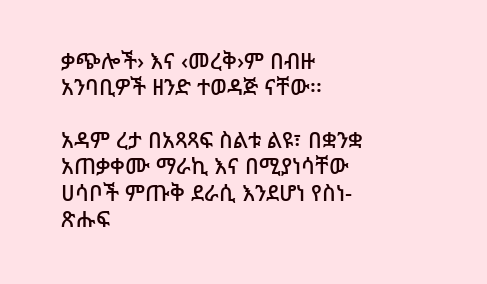ቃጭሎች› እና ‹መረቅ›ም በብዙ አንባቢዎች ዘንድ ተወዳጅ ናቸው፡፡

አዳም ረታ በአጻጻፍ ስልቱ ልዩ፣ በቋንቋ አጠቃቀሙ ማራኪ እና በሚያነሳቸው ሀሳቦች ምጡቅ ደራሲ እንደሆነ የስነ-ጽሑፍ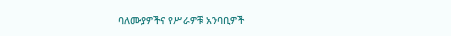ባለሙያዎችና የሥራዎቹ አንባቢዎች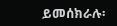ይመሰክራሉ፡